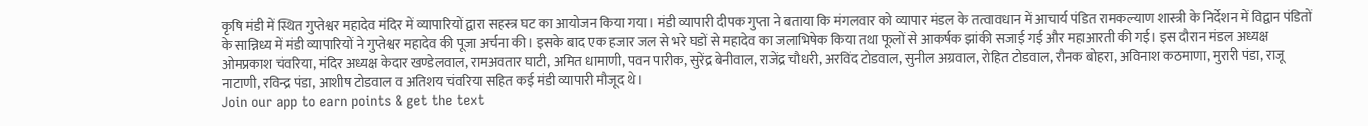कृषि मंडी में स्थित गुप्तेश्वर महादेव मंदिर में व्यापारियों द्वारा सहस्त्र घट का आयोजन किया गया। मंडी व्यापारी दीपक गुप्ता ने बताया कि मंगलवार को व्यापार मंडल के तत्वावधान में आचार्य पंडित रामकल्याण शास्त्री के निर्देशन में विद्वान पंडितों के सान्निध्य में मंडी व्यापारियों ने गुप्तेश्वर महादेव की पूजा अर्चना की। इसके बाद एक हजार जल से भरे घडों से महादेव का जलाभिषेक किया तथा फूलों से आकर्षक झांकी सजाई गई और महाआरती की गई। इस दौरान मंडल अध्यक्ष ओमप्रकाश चंवरिया, मंदिर अध्यक्ष केदार खण्डेलवाल, रामअवतार घाटी, अमित धामाणी, पवन पारीक, सुरेंद्र बेनीवाल, राजेंद्र चौधरी, अरविंद टोडवाल, सुनील अग्रवाल, रोहित टोडवाल, रौनक बोहरा, अविनाश कठमाणा, मुरारी पंडा, राजू नाटाणी, रविन्द्र पंडा, आशीष टोडवाल व अतिशय चंवरिया सहित कई मंडी व्यापारी मौजूद थे।
Join our app to earn points & get the text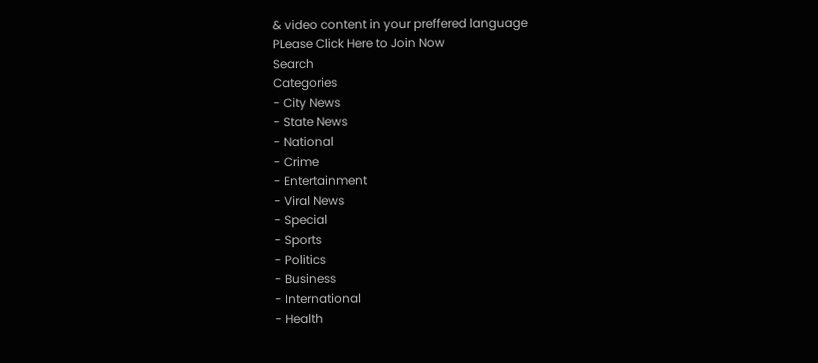& video content in your preffered language
PLease Click Here to Join Now
Search
Categories
- City News
- State News
- National
- Crime
- Entertainment
- Viral News
- Special
- Sports
- Politics
- Business
- International
- Health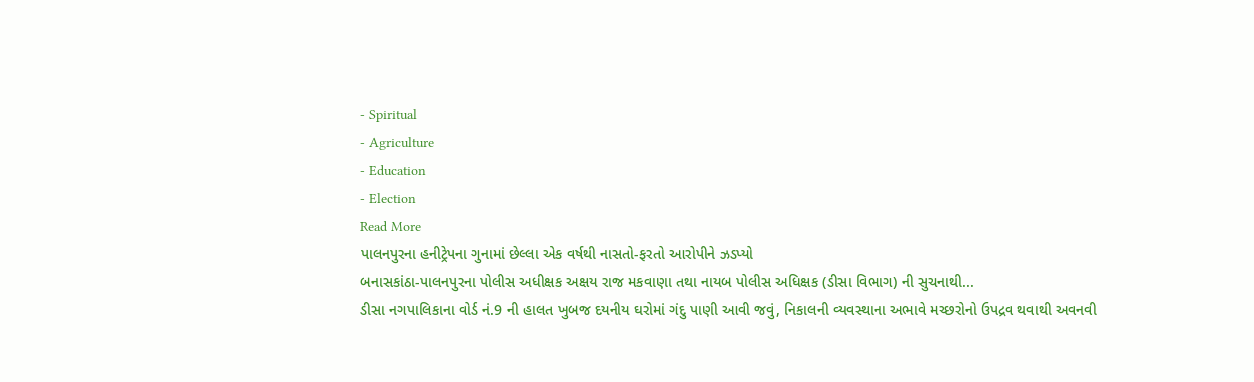- Spiritual
- Agriculture
- Education
- Election
Read More
પાલનપુરના હનીટ્રેપના ગુનામાં છેલ્લા એક વર્ષથી નાસતો-ફરતો આરોપીને ઝડપ્યો
બનાસકાંઠા-પાલનપુરના પોલીસ અધીક્ષક અક્ષય રાજ મકવાણા તથા નાયબ પોલીસ અધિક્ષક (ડીસા વિભાગ) ની સુચનાથી...
ડીસા નગપાલિકાના વોર્ડ નં.9 ની હાલત ખુબજ દયનીય ઘરોમાં ગંદુ પાણી આવી જવું, નિકાલની વ્યવસ્થાના અભાવે મચ્છરોનો ઉપદ્રવ થવાથી અવનવી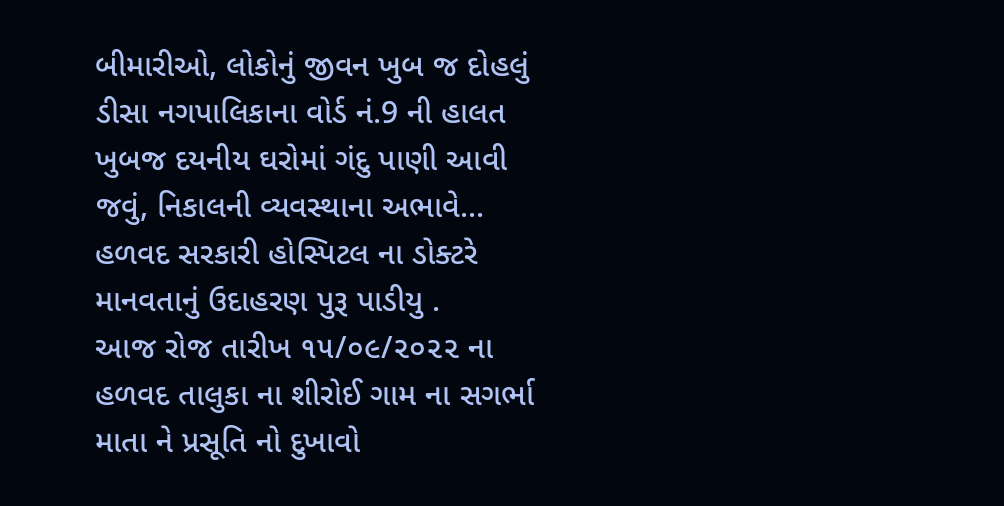બીમારીઓ, લોકોનું જીવન ખુબ જ દોહલું
ડીસા નગપાલિકાના વોર્ડ નં.9 ની હાલત ખુબજ દયનીય ઘરોમાં ગંદુ પાણી આવી જવું, નિકાલની વ્યવસ્થાના અભાવે...
હળવદ સરકારી હોસ્પિટલ ના ડોક્ટરે માનવતાનું ઉદાહરણ પુરૂ પાડીયુ .
આજ રોજ તારીખ ૧૫/૦૯/૨૦૨૨ ના હળવદ તાલુકા ના શીરોઈ ગામ ના સગર્ભા માતા ને પ્રસૂતિ નો દુખાવો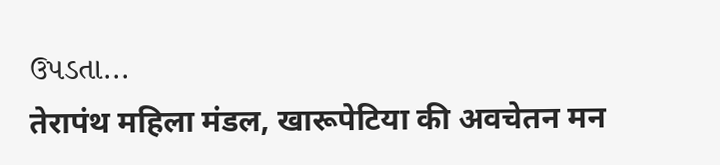ઉપડતા...
तेरापंथ महिला मंडल, खारूपेटिया की अवचेतन मन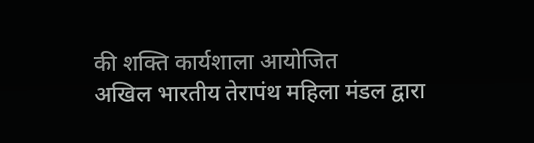की शक्ति कार्यशाला आयोजित
अखिल भारतीय तेरापंथ महिला मंडल द्वारा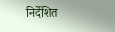निर्देशित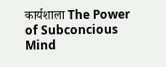कार्यशाला The Power of Subconcious Mind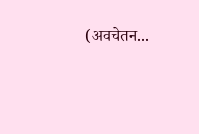(अवचेतन...